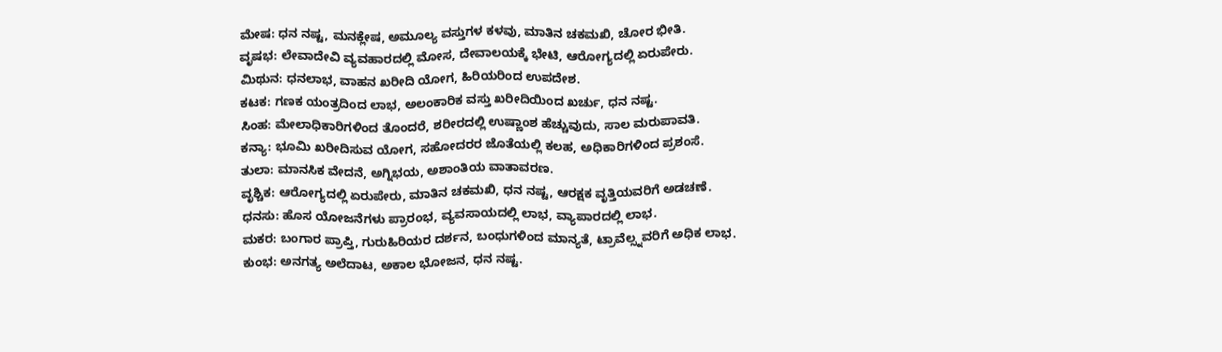ಮೇಷ: ಧನ ನಷ್ಟ, ಮನಕ್ಲೇಷ, ಅಮೂಲ್ಯ ವಸ್ತುಗಳ ಕಳವು, ಮಾತಿನ ಚಕಮಖಿ, ಚೋರ ಭೀತಿ.
ವೃಷಭ: ಲೇವಾದೇವಿ ವ್ಯವಹಾರದಲ್ಲಿ ಮೋಸ, ದೇವಾಲಯಕ್ಕೆ ಭೇಟಿ, ಆರೋಗ್ಯದಲ್ಲಿ ಏರುಪೇರು.
ಮಿಥುನ: ಧನಲಾಭ, ವಾಹನ ಖರೀದಿ ಯೋಗ, ಹಿರಿಯರಿಂದ ಉಪದೇಶ.
ಕಟಕ: ಗಣಕ ಯಂತ್ರದಿಂದ ಲಾಭ, ಅಲಂಕಾರಿಕ ವಸ್ತು ಖರೀದಿಯಿಂದ ಖರ್ಚು, ಧನ ನಷ್ಟ.
ಸಿಂಹ: ಮೇಲಾಧಿಕಾರಿಗಳಿಂದ ತೊಂದರೆ, ಶರೀರದಲ್ಲಿ ಉಷ್ಣಾಂಶ ಹೆಚ್ಚುವುದು, ಸಾಲ ಮರುಪಾವತಿ.
ಕನ್ಯಾ: ಭೂಮಿ ಖರೀದಿಸುವ ಯೋಗ, ಸಹೋದರರ ಜೊತೆಯಲ್ಲಿ ಕಲಹ, ಅಧಿಕಾರಿಗಳಿಂದ ಪ್ರಶಂಸೆ.
ತುಲಾ: ಮಾನಸಿಕ ವೇದನೆ, ಅಗ್ನಿಭಯ, ಅಶಾಂತಿಯ ವಾತಾವರಣ.
ವೃಶ್ಚಿಕ: ಆರೋಗ್ಯದಲ್ಲಿ ಏರುಪೇರು, ಮಾತಿನ ಚಕಮಖಿ, ಧನ ನಷ್ಟ, ಆರಕ್ಷಕ ವೃತ್ತಿಯವರಿಗೆ ಅಡಚಣೆ.
ಧನಸು: ಹೊಸ ಯೋಜನೆಗಳು ಪ್ರಾರಂಭ, ವ್ಯವಸಾಯದಲ್ಲಿ ಲಾಭ, ವ್ಯಾಪಾರದಲ್ಲಿ ಲಾಭ.
ಮಕರ: ಬಂಗಾರ ಪ್ರಾಪ್ತಿ, ಗುರುಹಿರಿಯರ ದರ್ಶನ, ಬಂಧುಗಳಿಂದ ಮಾನ್ಯತೆ, ಟ್ರಾವೆಲ್ಸ್ನವರಿಗೆ ಅಧಿಕ ಲಾಭ.
ಕುಂಭ: ಅನಗತ್ಯ ಅಲೆದಾಟ, ಅಕಾಲ ಭೋಜನ, ಧನ ನಷ್ಟ.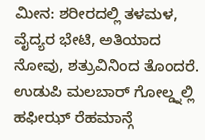ಮೀನ: ಶರೀರದಲ್ಲಿ ತಳಮಳ, ವೈದ್ಯರ ಭೇಟಿ, ಅತಿಯಾದ ನೋವು, ಶತ್ರುವಿನಿಂದ ತೊಂದರೆ.
ಉಡುಪಿ ಮಲಬಾರ್ ಗೋಲ್ಡ್ನಲ್ಲಿ ಹಫೀಝ್ ರೆಹಮಾನ್ಗೆ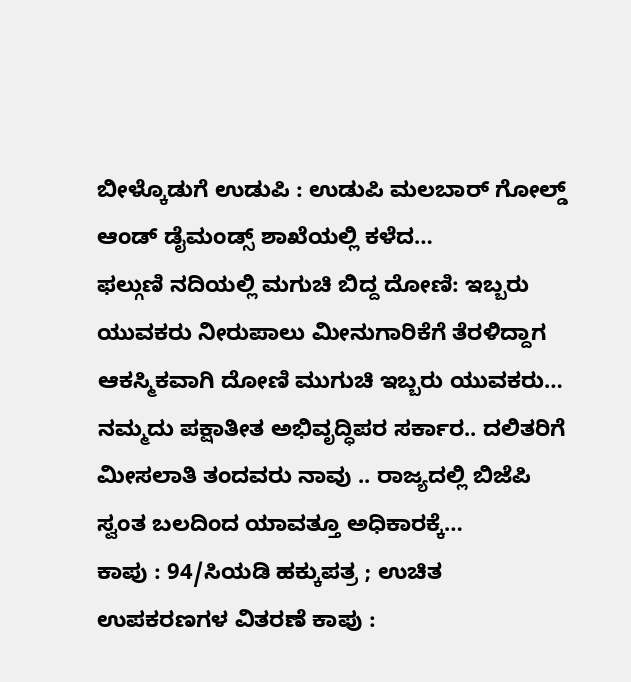ಬೀಳ್ಕೊಡುಗೆ ಉಡುಪಿ : ಉಡುಪಿ ಮಲಬಾರ್ ಗೋಲ್ಡ್ ಆಂಡ್ ಡೈಮಂಡ್ಸ್ ಶಾಖೆಯಲ್ಲಿ ಕಳೆದ…
ಫಲ್ಗುಣಿ ನದಿಯಲ್ಲಿ ಮಗುಚಿ ಬಿದ್ದ ದೋಣಿ: ಇಬ್ಬರು ಯುವಕರು ನೀರುಪಾಲು ಮೀನುಗಾರಿಕೆಗೆ ತೆರಳಿದ್ದಾಗ ಆಕಸ್ಮಿಕವಾಗಿ ದೋಣಿ ಮುಗುಚಿ ಇಬ್ಬರು ಯುವಕರು…
ನಮ್ಮದು ಪಕ್ಷಾತೀತ ಅಭಿವೃದ್ಧಿಪರ ಸರ್ಕಾರ.. ದಲಿತರಿಗೆ ಮೀಸಲಾತಿ ತಂದವರು ನಾವು .. ರಾಜ್ಯದಲ್ಲಿ ಬಿಜೆಪಿ ಸ್ವಂತ ಬಲದಿಂದ ಯಾವತ್ತೂ ಅಧಿಕಾರಕ್ಕೆ…
ಕಾಪು : 94/ಸಿಯಡಿ ಹಕ್ಕುಪತ್ರ ; ಉಚಿತ ಉಪಕರಣಗಳ ವಿತರಣೆ ಕಾಪು :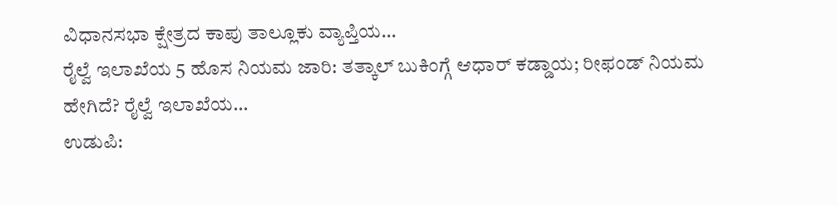ವಿಧಾನಸಭಾ ಕ್ಷೇತ್ರದ ಕಾಪು ತಾಲ್ಲೂಕು ವ್ಯಾಪ್ತಿಯ…
ರೈಲ್ವೆ ಇಲಾಖೆಯ 5 ಹೊಸ ನಿಯಮ ಜಾರಿ: ತತ್ಕಾಲ್ ಬುಕಿಂಗ್ಗೆ ಆಧಾರ್ ಕಡ್ಡಾಯ; ರೀಫಂಡ್ ನಿಯಮ ಹೇಗಿದೆ? ರೈಲ್ವೆ ಇಲಾಖೆಯ…
ಉಡುಪಿ: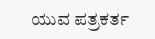ಯುವ ಪತ್ರಕರ್ತ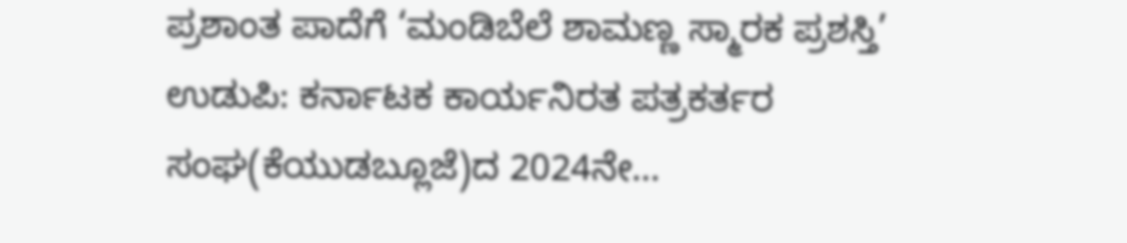ಪ್ರಶಾಂತ ಪಾದೆಗೆ ‘ಮಂಡಿಬೆಲೆ ಶಾಮಣ್ಣ ಸ್ಮಾರಕ ಪ್ರಶಸ್ತಿ’ ಉಡುಪಿ: ಕರ್ನಾಟಕ ಕಾರ್ಯನಿರತ ಪತ್ರಕರ್ತರ ಸಂಘ(ಕೆಯುಡಬ್ಲೂಜೆ)ದ 2024ನೇ…